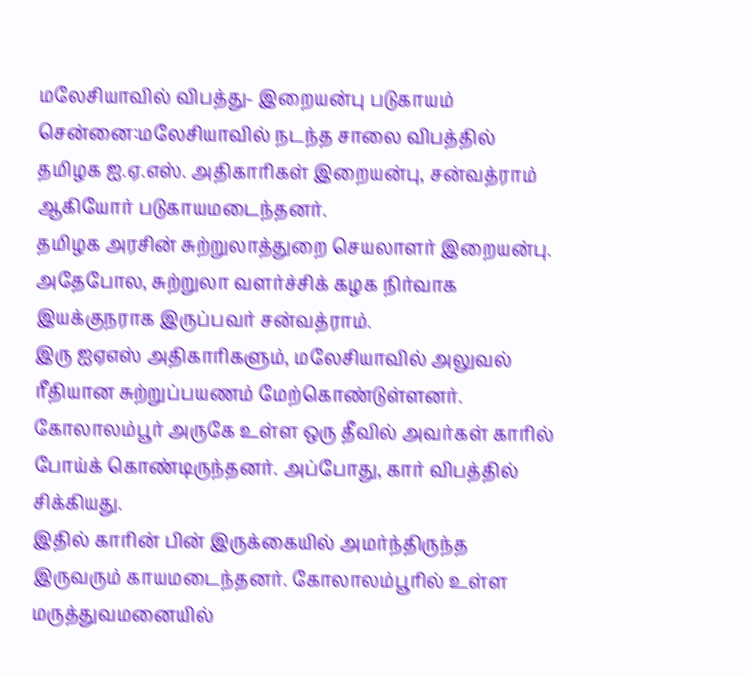மலேசியாவில் விபத்து- இறையன்பு படுகாயம்
சென்னை:மலேசியாவில் நடந்த சாலை விபத்தில் தமிழக ஐ.ஏ.எஸ். அதிகாரிகள் இறையன்பு, சன்வத்ராம் ஆகியோர் படுகாயமடைந்தனர்.
தமிழக அரசின் சுற்றுலாத்துறை செயலாளர் இறையன்பு. அதேபோல, சுற்றுலா வளர்ச்சிக் கழக நிர்வாக இயக்குநராக இருப்பவர் சன்வத்ராம்.
இரு ஐஏஎஸ் அதிகாரிகளும், மலேசியாவில் அலுவல் ரீதியான சுற்றுப்பயணம் மேற்கொண்டுள்ளனர். கோலாலம்பூர் அருகே உள்ள ஒரு தீவில் அவர்கள் காரில் போய்க் கொண்டிருந்தனர். அப்போது, கார் விபத்தில் சிக்கியது.
இதில் காரின் பின் இருக்கையில் அமர்ந்திருந்த இருவரும் காயமடைந்தனர். கோலாலம்பூரில் உள்ள மருத்துவமனையில்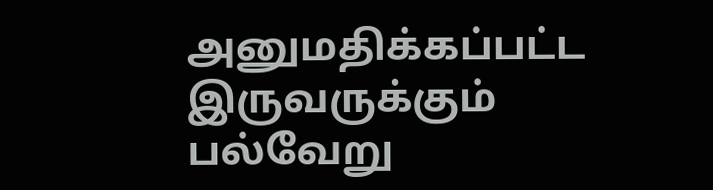அனுமதிக்கப்பட்ட இருவருக்கும் பல்வேறு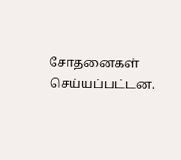சோதனைகள் செய்யப்பட்டன.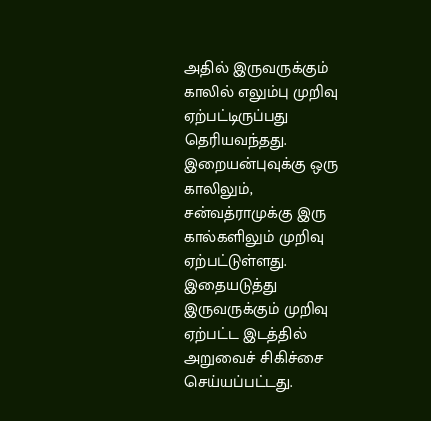அதில் இருவருக்கும் காலில் எலும்பு முறிவு ஏற்பட்டிருப்பது தெரியவந்தது. இறையன்புவுக்கு ஒரு காலிலும், சன்வத்ராமுக்கு இரு கால்களிலும் முறிவு ஏற்பட்டுள்ளது.
இதையடுத்து இருவருக்கும் முறிவு ஏற்பட்ட இடத்தில் அறுவைச் சிகிச்சை செய்யப்பட்டது.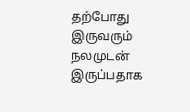தற்போது இருவரும் நலமுடன் இருப்பதாக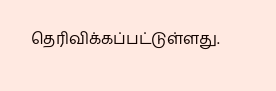தெரிவிக்கப்பட்டுள்ளது.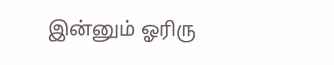இன்னும் ஓரிரு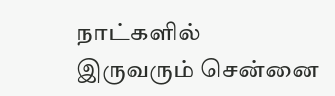நாட்களில் இருவரும் சென்னை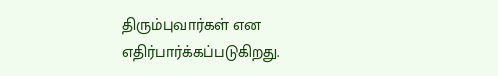திரும்புவார்கள் என எதிர்பார்க்கப்படுகிறது.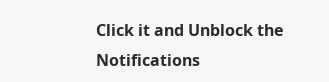Click it and Unblock the Notifications